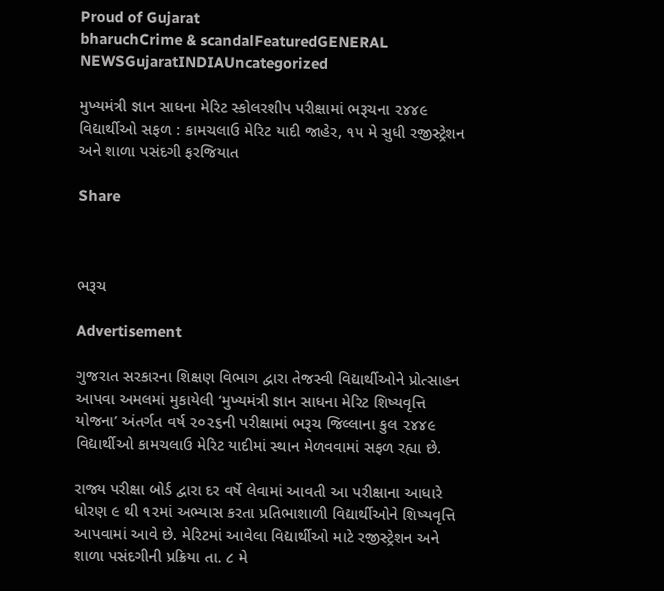Proud of Gujarat
bharuchCrime & scandalFeaturedGENERAL NEWSGujaratINDIAUncategorized

મુખ્યમંત્રી જ્ઞાન સાધના મેરિટ સ્કોલરશીપ પરીક્ષામાં ભરૂચના ૨૪૪૯ વિદ્યાર્થીઓ સફળ : કામચલાઉ મેરિટ યાદી જાહેર, ૧૫ મે સુધી રજીસ્ટ્રેશન અને શાળા પસંદગી ફરજિયાત

Share



ભરૂચ

Advertisement

ગુજરાત સરકારના શિક્ષણ વિભાગ દ્વારા તેજસ્વી વિદ્યાર્થીઓને પ્રોત્સાહન આપવા અમલમાં મુકાયેલી ‘મુખ્યમંત્રી જ્ઞાન સાધના મેરિટ શિષ્યવૃત્તિ યોજના’ અંતર્ગત વર્ષ ૨૦૨૬ની પરીક્ષામાં ભરૂચ જિલ્લાના કુલ ૨૪૪૯ વિદ્યાર્થીઓ કામચલાઉ મેરિટ યાદીમાં સ્થાન મેળવવામાં સફળ રહ્યા છે.

રાજ્ય પરીક્ષા બોર્ડ દ્વારા દર વર્ષે લેવામાં આવતી આ પરીક્ષાના આધારે ધોરણ ૯ થી ૧૨માં અભ્યાસ કરતા પ્રતિભાશાળી વિદ્યાર્થીઓને શિષ્યવૃત્તિ આપવામાં આવે છે. મેરિટમાં આવેલા વિદ્યાર્થીઓ માટે રજીસ્ટ્રેશન અને શાળા પસંદગીની પ્રક્રિયા તા. ૮ મે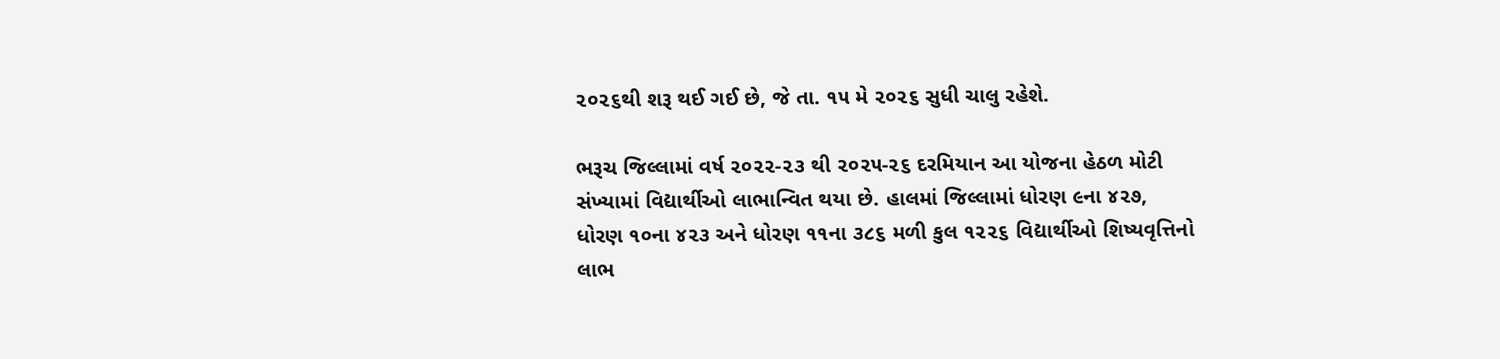૨૦૨૬થી શરૂ થઈ ગઈ છે, જે તા. ૧૫ મે ૨૦૨૬ સુધી ચાલુ રહેશે.

ભરૂચ જિલ્લામાં વર્ષ ૨૦૨૨-૨૩ થી ૨૦૨૫-૨૬ દરમિયાન આ યોજના હેઠળ મોટી સંખ્યામાં વિદ્યાર્થીઓ લાભાન્વિત થયા છે. હાલમાં જિલ્લામાં ધોરણ ૯ના ૪૨૭, ધોરણ ૧૦ના ૪૨૩ અને ધોરણ ૧૧ના ૩૮૬ મળી કુલ ૧૨૨૬ વિદ્યાર્થીઓ શિષ્યવૃત્તિનો લાભ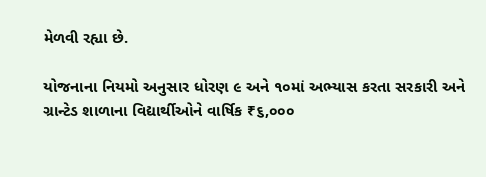મેળવી રહ્યા છે.

યોજનાના નિયમો અનુસાર ધોરણ ૯ અને ૧૦માં અભ્યાસ કરતા સરકારી અને ગ્રાન્ટેડ શાળાના વિદ્યાર્થીઓને વાર્ષિક ₹૬,૦૦૦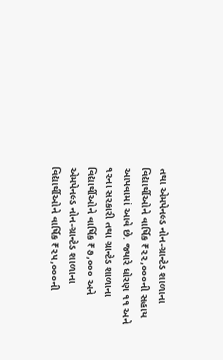તથા એમપેનલ્ડ નોન-ગ્રાન્ટેડ શાળાના વિદ્યાર્થીઓને વાર્ષિક ₹૨૨,૦૦૦ની સહાય આપવામાં આવે છે. જ્યારે ધોરણ ૧૧ અને ૧૨ના સરકારી તથા ગ્રાન્ટેડ શાળાના વિદ્યાર્થીઓને વાર્ષિક ₹૭,૦૦૦ અને એમપેનલ્ડ નોન-ગ્રાન્ટેડ શાળાના વિદ્યાર્થીઓને વાર્ષિક ₹૨૫,૦૦૦ની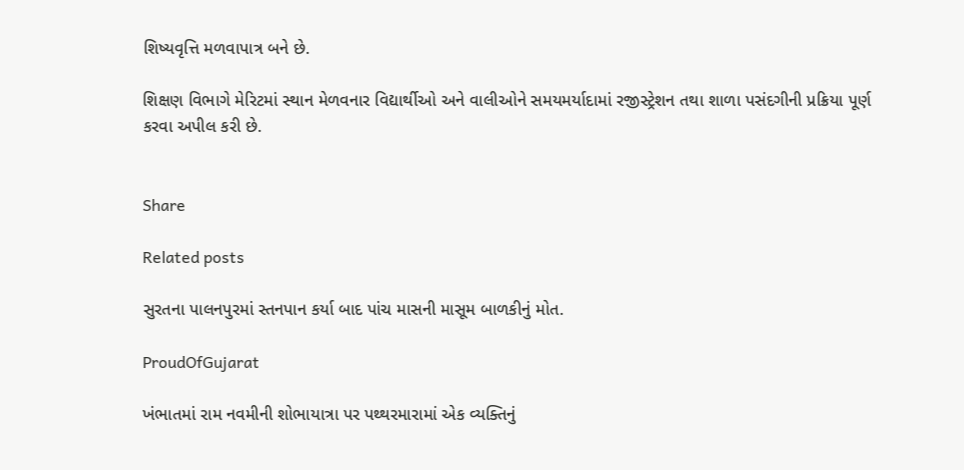શિષ્યવૃત્તિ મળવાપાત્ર બને છે.

શિક્ષણ વિભાગે મેરિટમાં સ્થાન મેળવનાર વિદ્યાર્થીઓ અને વાલીઓને સમયમર્યાદામાં રજીસ્ટ્રેશન તથા શાળા પસંદગીની પ્રક્રિયા પૂર્ણ કરવા અપીલ કરી છે.


Share

Related posts

સુરતના પાલનપુરમાં સ્તનપાન કર્યા બાદ પાંચ માસની માસૂમ બાળકીનું મોત.

ProudOfGujarat

ખંભાતમાં રામ નવમીની શોભાયાત્રા પર પથ્થરમારામાં એક વ્યક્તિનું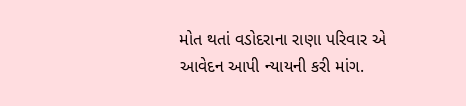મોત થતાં વડોદરાના રાણા પરિવાર એ આવેદન આપી ન્યાયની કરી માંગ.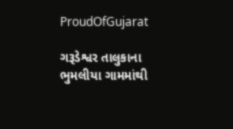ProudOfGujarat

ગરૂડેશ્વર તાલુકાના ભુમલીયા ગામમાંથી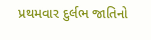પ્રથમવાર દુર્લભ જાતિનો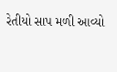રેતીયો સાપ મળી આવ્યો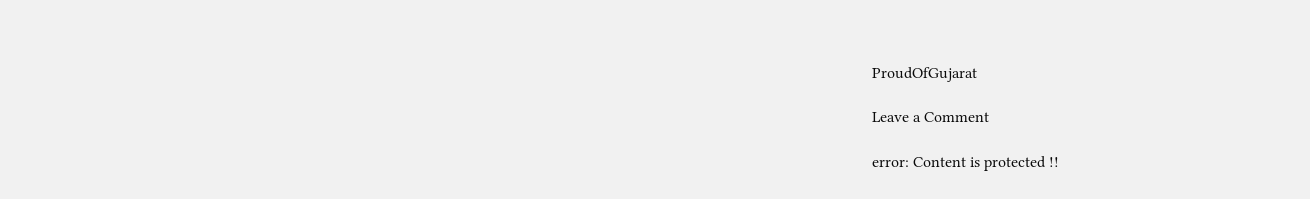ProudOfGujarat

Leave a Comment

error: Content is protected !!